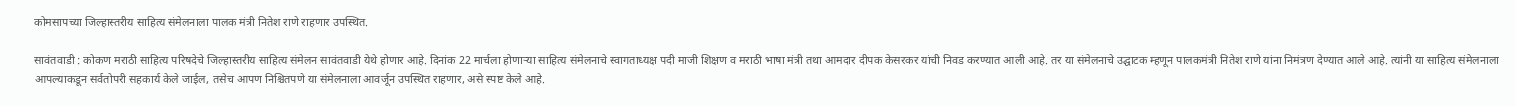कोमसापच्या जिल्हास्तरीय साहित्य संमेलनाला पालक मंत्री नितेश राणे राहणार उपस्थित.

सावंतवाडी : कोकण मराठी साहित्य परिषदेचे जिल्हास्तरीय साहित्य संमेलन सावंतवाडी येथे होणार आहे. दिनांक 22 मार्चला होणाऱ्या साहित्य संमेलनाचे स्वागताध्यक्ष पदी माजी शिक्षण व मराठी भाषा मंत्री तथा आमदार दीपक केसरकर यांची निवड करण्यात आली आहे. तर या संमेलनाचे उद्घाटक म्हणून पालकमंत्री नितेश राणे यांना निमंत्रण देण्यात आले आहे. त्यांनी या साहित्य संमेलनाला आपल्याकडून सर्वतोपरी सहकार्य केले जाईल, तसेच आपण निश्चितपणे या संमेलनाला आवर्जून उपस्थित राहणार, असे स्पष्ट केले आहे.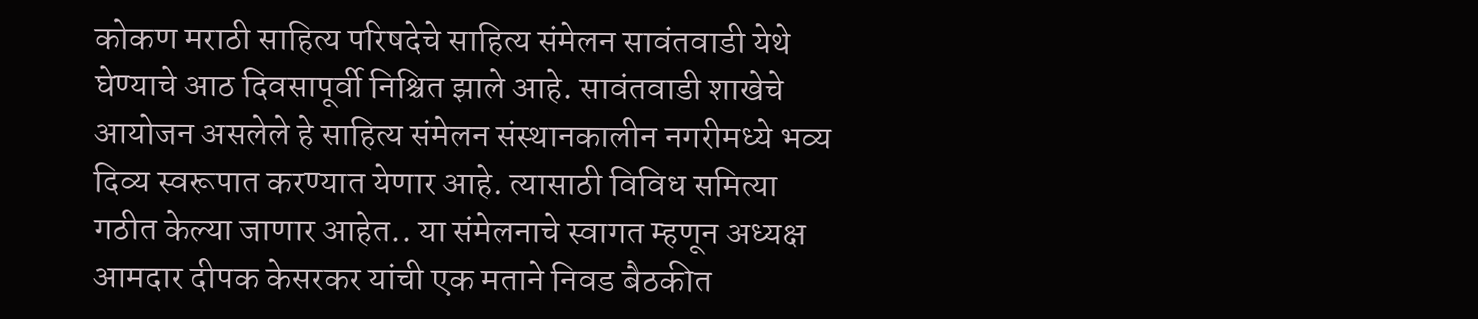कोकण मराठी साहित्य परिषदेचे साहित्य संमेलन सावंतवाडी येथे घेण्याचे आठ दिवसापूर्वी निश्चित झाले आहे. सावंतवाडी शाखेचे आयोजन असलेले हे साहित्य संमेलन संस्थानकालीन नगरीमध्ये भव्य दिव्य स्वरूपात करण्यात येणार आहे. त्यासाठी विविध समित्या गठीत केल्या जाणार आहेत.. या संमेलनाचे स्वागत म्हणून अध्यक्ष आमदार दीपक केसरकर यांची एक मताने निवड बैठकीत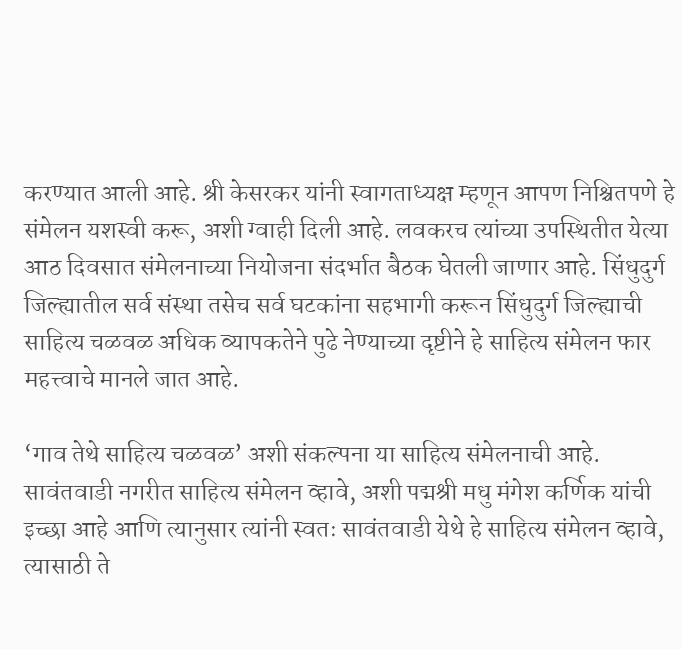करण्यात आली आहे. श्री केसरकर यांनी स्वागताध्यक्ष म्हणून आपण निश्चितपणे हे संमेलन यशस्वी करू, अशी ग्वाही दिली आहे. लवकरच त्यांच्या उपस्थितीत येत्या आठ दिवसात संमेलनाच्या नियोजना संदर्भात बैठक घेतली जाणार आहे. सिंधुदुर्ग जिल्ह्यातील सर्व संस्था तसेच सर्व घटकांना सहभागी करून सिंधुदुर्ग जिल्ह्याची साहित्य चळवळ अधिक व्यापकतेने पुढे नेण्याच्या दृष्टीने हे साहित्य संमेलन फार महत्त्वाचे मानले जात आहे.

‘गाव तेथे साहित्य चळवळ’ अशी संकल्पना या साहित्य संमेलनाची आहे. सावंतवाडी नगरीत साहित्य संमेलन व्हावे, अशी पद्मश्री मधु मंगेश कर्णिक यांची इच्छा आहे आणि त्यानुसार त्यांनी स्वतः सावंतवाडी येथे हे साहित्य संमेलन व्हावे, त्यासाठी ते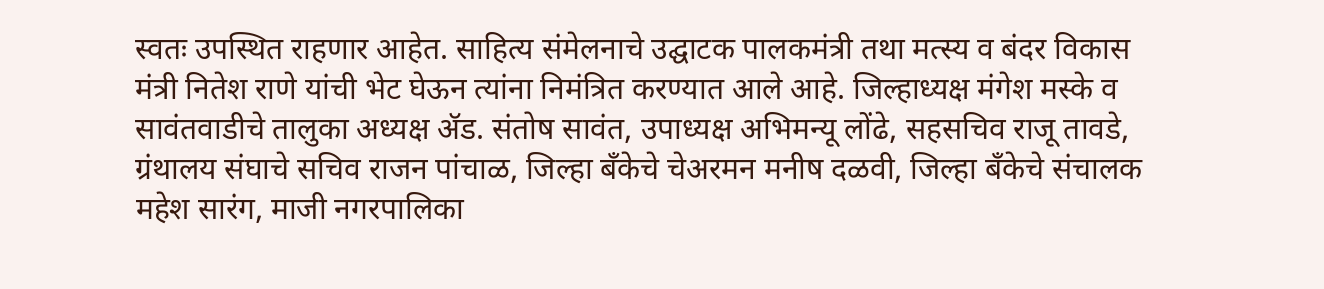स्वतः उपस्थित राहणार आहेत. साहित्य संमेलनाचे उद्घाटक पालकमंत्री तथा मत्स्य व बंदर विकास मंत्री नितेश राणे यांची भेट घेऊन त्यांना निमंत्रित करण्यात आले आहे. जिल्हाध्यक्ष मंगेश मस्के व सावंतवाडीचे तालुका अध्यक्ष ॲड. संतोष सावंत, उपाध्यक्ष अभिमन्यू लोंढे, सहसचिव राजू तावडे, ग्रंथालय संघाचे सचिव राजन पांचाळ, जिल्हा बँकेचे चेअरमन मनीष दळवी, जिल्हा बँकेचे संचालक महेश सारंग, माजी नगरपालिका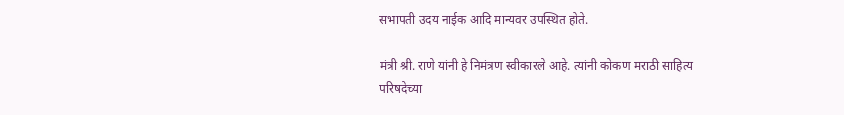सभापती उदय नाईक आदि मान्यवर उपस्थित होते.

मंत्री श्री. राणे यांनी हे निमंत्रण स्वीकारले आहे. त्यांनी कोकण मराठी साहित्य परिषदेच्या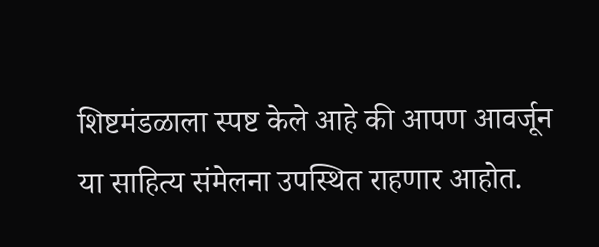शिष्टमंडळाला स्पष्ट केले आहे की आपण आवर्जून या साहित्य संमेलना उपस्थित राहणार आहोत.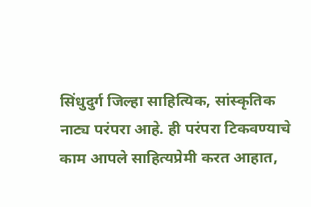सिंधुदुर्ग जिल्हा साहित्यिक, सांस्कृतिक नाट्य परंपरा आहे. ही परंपरा टिकवण्याचे काम आपले साहित्यप्रेमी करत आहात,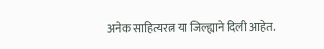अनेक साहित्यरत्न या जिल्ह्याने दिली आहेत.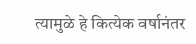त्यामुळे हे कित्येक वर्षानंतर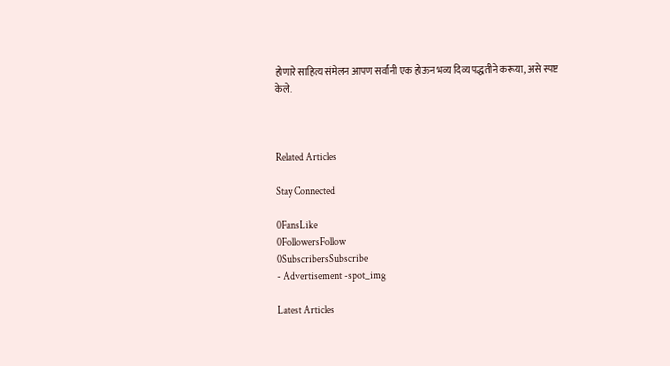होणारे साहित्य संमेलन आपण सर्वांनी एक होऊन भव्य दिव्य पद्धतीने करूया, असे स्पष्ट केले.



Related Articles

Stay Connected

0FansLike
0FollowersFollow
0SubscribersSubscribe
- Advertisement -spot_img

Latest Articles